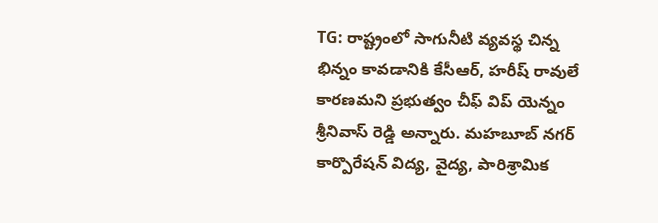TG: రాష్ట్రంలో సాగునీటి వ్యవస్థ చిన్న భిన్నం కావడానికి కేసీఆర్, హరీష్ రావులే కారణమని ప్రభుత్వం చీఫ్ విప్ యెన్నం శ్రీనివాస్ రెడ్డి అన్నారు. మహబూబ్ నగర్ కార్పొరేషన్ విద్య, వైద్య, పారిశ్రామిక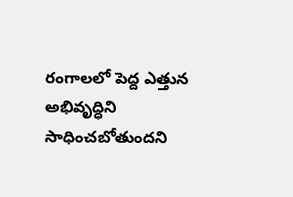రంగాలలో పెద్ద ఎత్తున అభివృద్ధిని సాధించబోతుందని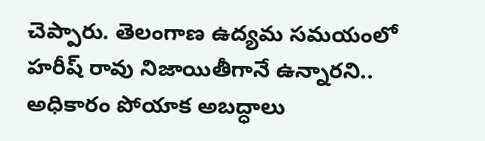చెప్పారు. తెలంగాణ ఉద్యమ సమయంలో హరీష్ రావు నిజాయితీగానే ఉన్నారని.. అధికారం పోయాక అబద్ధాలు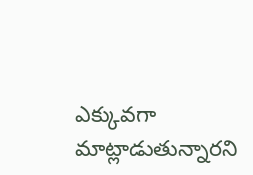ఎక్కువగా మాట్లాడుతున్నారని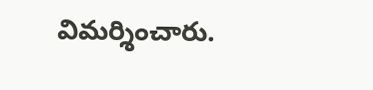విమర్శించారు.